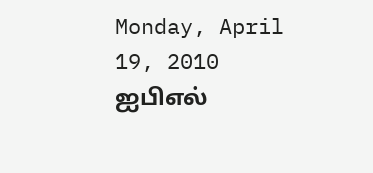Monday, April 19, 2010
ஐபிஎல்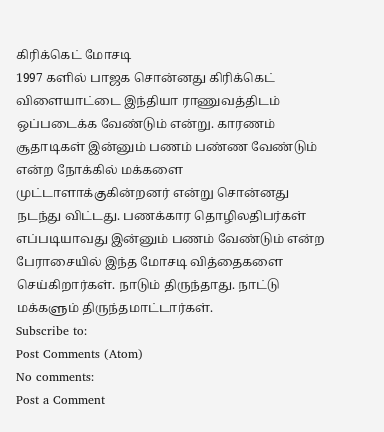கிரிக்கெட் மோசடி
1997 களில் பாஜக சொன்னது கிரிக்கெட் விளையாட்டை இந்தியா ராணுவத்திடம் ஒப்படைக்க வேண்டும் என்று. காரணம் சூதாடிகள் இன்னும் பணம் பண்ண வேண்டும் என்ற நோக்கில் மக்களை முட்டாளாக்குகின்றனர் என்று சொன்னது நடந்து விட்டது. பணக்கார தொழிலதிபர்கள் எப்படியாவது இன்னும் பணம் வேண்டும் என்ற பேராசையில் இந்த மோசடி வித்தைகளை செய்கிறார்கள். நாடும் திருந்தாது. நாட்டு மக்களும் திருந்தமாட்டார்கள்.
Subscribe to:
Post Comments (Atom)
No comments:
Post a Comment